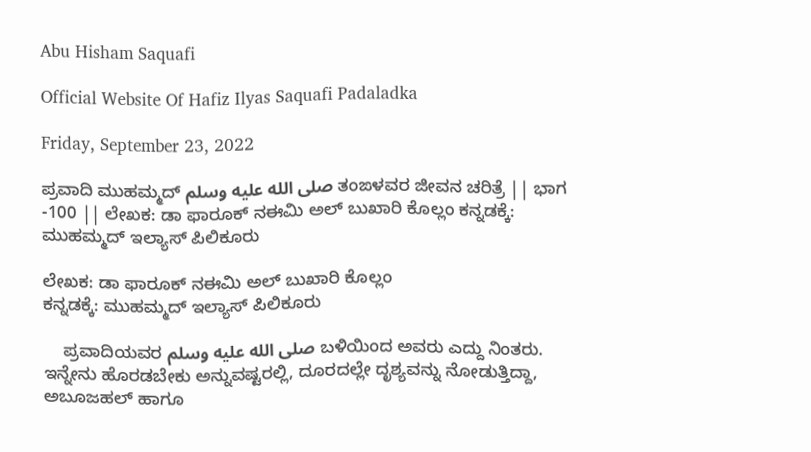Abu Hisham Saquafi

Official Website Of Hafiz Ilyas Saquafi Padaladka

Friday, September 23, 2022

ಪ್ರವಾದಿ ಮುಹಮ್ಮದ್ صلى الله عليه وسلم ತಂಙಳವರ ಜೀವನ ಚರಿತ್ರೆ || ಭಾಗ -100 || ಲೇಖಕ: ಡಾ ಫಾರೂಕ್ ನಈಮಿ ಅಲ್ ಬುಖಾರಿ ಕೊಲ್ಲಂ ಕನ್ನಡಕ್ಕೆ: ಮುಹಮ್ಮದ್ ಇಲ್ಯಾಸ್ ಪಿಲಿಕೂರು

ಲೇಖಕ: ಡಾ ಫಾರೂಕ್ ನಈಮಿ ಅಲ್ ಬುಖಾರಿ ಕೊಲ್ಲಂ
ಕನ್ನಡಕ್ಕೆ: ಮುಹಮ್ಮದ್ ಇಲ್ಯಾಸ್ ಪಿಲಿಕೂರು

    ಪ್ರವಾದಿಯವರ صلى الله عليه وسلم ಬಳಿಯಿಂದ ಅವರು ಎದ್ದು ನಿಂತರು. ಇನ್ನೇನು ಹೊರಡಬೇಕು ಅನ್ನುವಷ್ಟರಲ್ಲಿ, ದೂರದಲ್ಲೇ ದೃಶ್ಯವನ್ನು ನೋಡುತ್ತಿದ್ದಾ, ಅಬೂಜಹಲ್ ಹಾಗೂ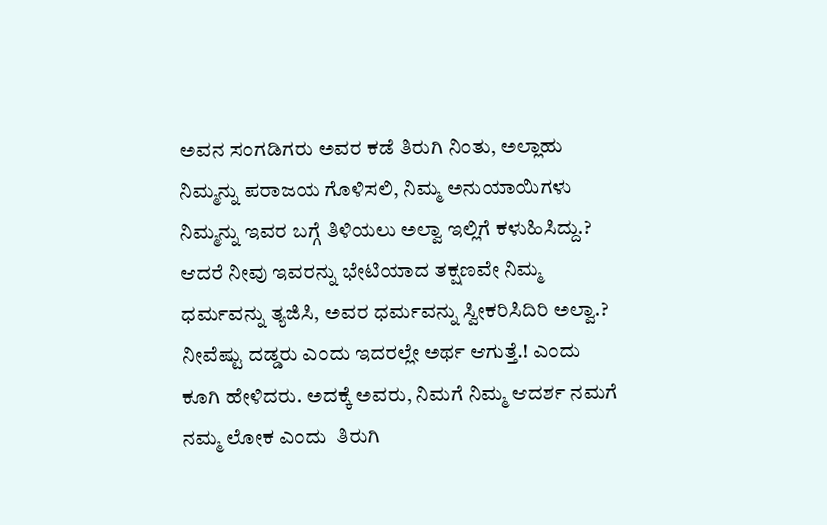ಅವನ ಸಂಗಡಿಗರು ಅವರ ಕಡೆ ತಿರುಗಿ ನಿಂತು, ಅಲ್ಲಾಹು ನಿಮ್ಮನ್ನು ಪರಾಜಯ ಗೊಳಿಸಲಿ, ನಿಮ್ಮ ಅನುಯಾಯಿಗಳು ನಿಮ್ಮನ್ನು ಇವರ ಬಗ್ಗೆ ತಿಳಿಯಲು ಅಲ್ವಾ ಇಲ್ಲಿಗೆ ಕಳುಹಿಸಿದ್ದು.? ಆದರೆ ನೀವು ಇವರನ್ನು ಭೇಟಿಯಾದ ತಕ್ಷಣವೇ ನಿಮ್ಮ ಧರ್ಮವನ್ನು ತ್ಯಜಿಸಿ, ಅವರ ಧರ್ಮವನ್ನು ಸ್ವೀಕರಿಸಿದಿರಿ ಅಲ್ವಾ.? ನೀವೆಷ್ಟು ದಡ್ಡರು ಎಂದು ಇದರಲ್ಲೇ ಅರ್ಥ ಆಗುತ್ತೆ.! ಎಂದು ಕೂಗಿ ಹೇಳಿದರು. ಅದಕ್ಕೆ ಅವರು, ನಿಮಗೆ ನಿಮ್ಮ ಆದರ್ಶ ನಮಗೆ ನಮ್ಮ ಲೋಕ ಎಂದು  ತಿರುಗಿ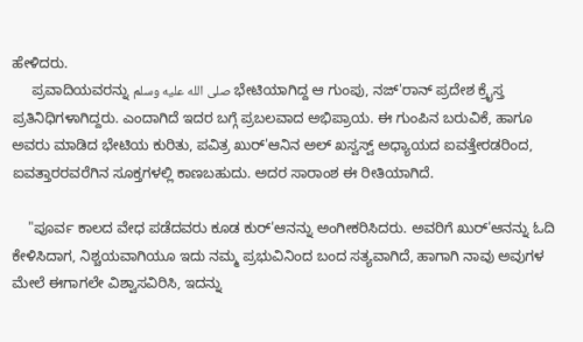ಹೇಳಿದರು.
     ಪ್ರವಾದಿಯವರನ್ನು صلى الله عليه وسلم ಭೇಟಿಯಾಗಿದ್ದ ಆ ಗುಂಪು, ನಜ್'ರಾನ್ ಪ್ರದೇಶ ಕ್ರೈಸ್ತ ಪ್ರತಿನಿಧಿಗಳಾಗಿದ್ದರು. ಎಂದಾಗಿದೆ ಇದರ ಬಗ್ಗೆ ಪ್ರಬಲವಾದ ಅಭಿಪ್ರಾಯ. ಈ ಗುಂಪಿನ ಬರುವಿಕೆ, ಹಾಗೂ ಅವರು ಮಾಡಿದ ಭೇಟಿಯ ಕುರಿತು, ಪವಿತ್ರ ಖುರ್'ಆನಿನ ಅಲ್ ಖಸ್ವಸ್ವ್ ಅಧ್ಯಾಯದ ಐವತ್ತೇರಡರಿಂದ, ಐವತ್ತಾರರವರೆಗಿನ ಸೂಕ್ತಗಳಲ್ಲಿ ಕಾಣಬಹುದು. ಅದರ ಸಾರಾಂಶ ಈ ರೀತಿಯಾಗಿದೆ.

    "ಪೂರ್ವ ಕಾಲದ ವೇಧ ಪಡೆದವರು ಕೂಡ ಕುರ್'ಆನನ್ನು ಅಂಗೀಕರಿಸಿದರು. ಅವರಿಗೆ ಖುರ್'ಆನನ್ನು ಓದಿ ಕೇಳಿಸಿದಾಗ, ನಿಶ್ಚಯವಾಗಿಯೂ ಇದು ನಮ್ಮ ಪ್ರಭುವಿನಿಂದ ಬಂದ ಸತ್ಯವಾಗಿದೆ, ಹಾಗಾಗಿ ನಾವು ಅವುಗಳ ಮೇಲೆ ಈಗಾಗಲೇ ವಿಶ್ವಾಸವಿರಿಸಿ, ಇದನ್ನು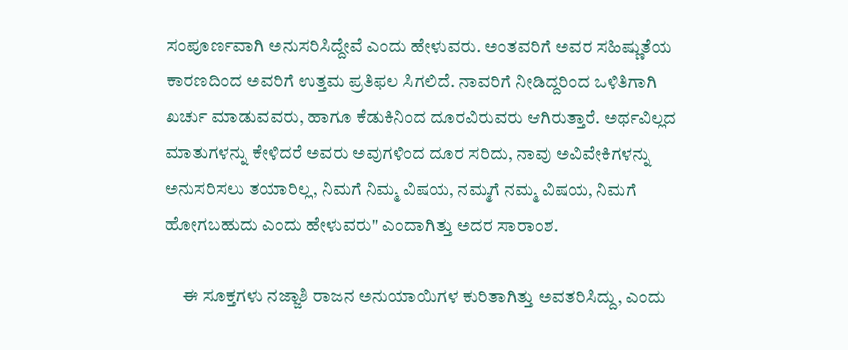ಸಂಪೂರ್ಣವಾಗಿ ಅನುಸರಿಸಿದ್ದೇವೆ ಎಂದು ಹೇಳುವರು. ಅಂತವರಿಗೆ ಅವರ ಸಹಿಷ್ಣುತೆಯ ಕಾರಣದಿಂದ ಅವರಿಗೆ ಉತ್ತಮ ಪ್ರತಿಫಲ ಸಿಗಲಿದೆ. ನಾವರಿಗೆ ನೀಡಿದ್ದರಿಂದ ಒಳಿತಿಗಾಗಿ ಖರ್ಚು ಮಾಡುವವರು, ಹಾಗೂ ಕೆಡುಕಿನಿಂದ ದೂರವಿರುವರು ಆಗಿರುತ್ತಾರೆ. ಅರ್ಥವಿಲ್ಲದ ಮಾತುಗಳನ್ನು ಕೇಳಿದರೆ ಅವರು ಅವುಗಳಿಂದ ದೂರ ಸರಿದು, ನಾವು ಅವಿವೇಕಿಗಳನ್ನು ಅನುಸರಿಸಲು ತಯಾರಿಲ್ಲ, ನಿಮಗೆ ನಿಮ್ಮ ವಿಷಯ, ನಮ್ಮಗೆ ನಮ್ಮ ವಿಷಯ, ನಿಮಗೆ ಹೋಗಬಹುದು ಎಂದು ಹೇಳುವರು" ಎಂದಾಗಿತ್ತು ಅದರ ಸಾರಾಂಶ.

     ಈ ಸೂಕ್ತಗಳು ನಜ್ಜಾಶಿ ರಾಜನ ಅನುಯಾಯಿಗಳ ಕುರಿತಾಗಿತ್ತು ಅವತರಿಸಿದ್ದು, ಎಂದು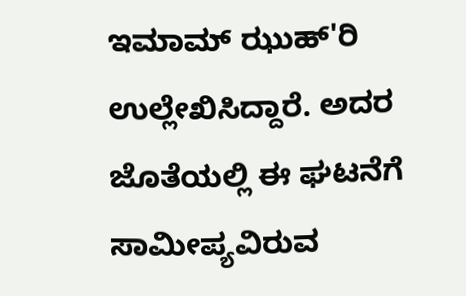ಇಮಾಮ್ ಝುಹ್'ರಿ ಉಲ್ಲೇಖಿಸಿದ್ದಾರೆ. ಅದರ ಜೊತೆಯಲ್ಲಿ ಈ ಘಟನೆಗೆ ಸಾಮೀಪ್ಯವಿರುವ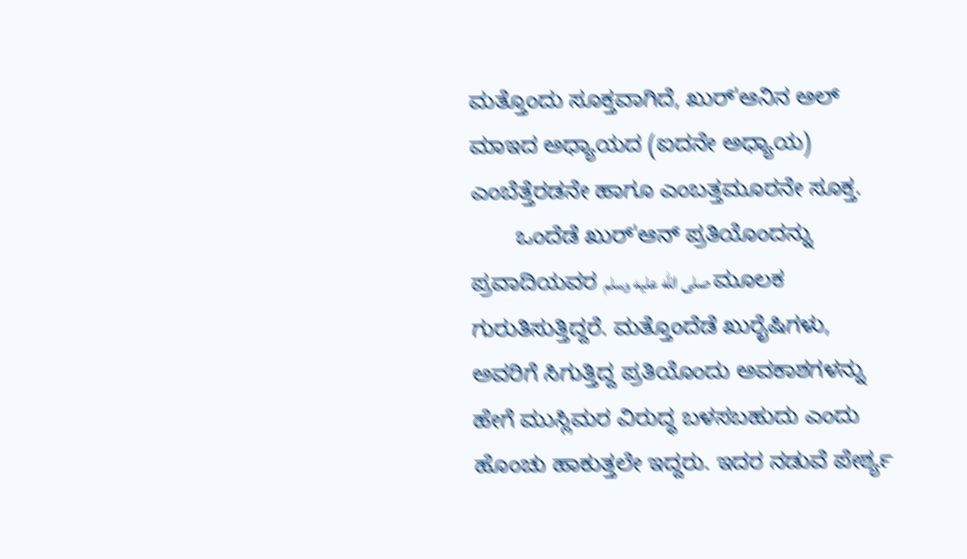ಮತ್ತೊಂದು ಸೂಕ್ತವಾಗಿದೆ, ಖುರ್'ಆನಿನ ಅಲ್ ಮಾಇದ ಅಧ್ಯಾಯದ (ಐದನೇ ಅಧ್ಯಾಯ) ಎಂಬೆತ್ತೆರಡನೇ ಹಾಗೂ ಎಂಬತ್ತಮೂರನೇ ಸೂಕ್ತ.
       ಒಂದೆಡೆ ಖುರ್'ಆನ್ ಪ್ರತಿಯೊಂದನ್ನು ಪ್ರವಾದಿಯವರ صلى الله عليه وسلم ಮೂಲಕ ಗುರುತಿಸುತ್ತಿದ್ದರೆ. ಮತ್ತೊಂದೆಡೆ ಖುರೈಷಿಗಳು, ಅವರಿಗೆ ಸಿಗುತ್ತಿದ್ದ ಪ್ರತಿಯೊಂದು ಅವಕಾಶಗಳನ್ನು ಹೇಗೆ ಮುಸ್ಲಿಮರ ವಿರುದ್ಧ ಬಳಸಬಹುದು ಎಂದು ಹೊಂಚು ಹಾಕುತ್ತಲೇ ಇದ್ದರು. ಇದರ ನಡುವೆ ಪೇರ್ಶ್ಯ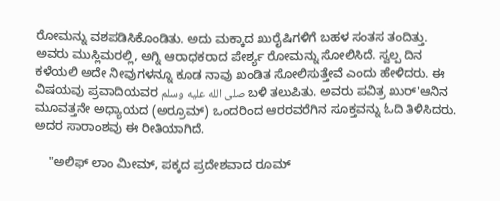ರೋಮನ್ನು ವಶಪಡಿಸಿಕೊಂಡಿತು. ಅದು ಮಕ್ಕಾದ ಖುರೈಷಿಗಳಿಗೆ ಬಹಳ ಸಂತಸ ತಂದಿತ್ತು. ಅವರು ಮುಸ್ಲಿಮರಲ್ಲಿ, ಅಗ್ನಿ ಆರಾಧಕರಾದ ಪೇರ್ಶ್ಯ ರೋಮನ್ನು ಸೋಲಿಸಿದೆ. ಸ್ವಲ್ಪ ದಿನ ಕಳೆಯಲಿ ಅದೇ ನೀವುಗಳನ್ನೂ ಕೂಡ ನಾವು ಖಂಡಿತ ಸೋಲಿಸುತ್ತೇವೆ ಎಂದು ಹೇಳಿದರು. ಈ ವಿಷಯವು ಪ್ರವಾದಿಯವರ صلى الله عليه وسلم ಬಳಿ ತಲುಪಿತು. ಅವರು ಪವಿತ್ರ ಖುರ್'ಆನಿನ ಮೂವತ್ತನೇ ಅಧ್ಯಾಯದ (ಅರ್ರೂಮ್) ಒಂದರಿಂದ ಆರರವರೆಗಿನ ಸೂಕ್ತವನ್ನು ಓದಿ ತಿಳಿಸಿದರು. ಅದರ ಸಾರಾಂಶವು ಈ ರೀತಿಯಾಗಿದೆ.

    "ಅಲಿಫ್ ಲಾಂ ಮೀಮ್, ಪಕ್ಕದ ಪ್ರದೇಶವಾದ ರೂಮ್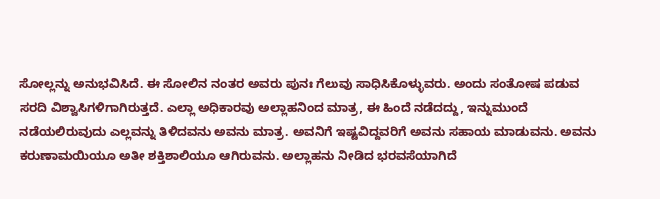ಸೋಲ್ಲನ್ನು ಅನುಭವಿಸಿದೆ. ಈ ಸೋಲಿನ ನಂತರ ಅವರು ಪುನಃ ಗೆಲುವು ಸಾಧಿಸಿಕೊಳ್ಳುವರು. ಅಂದು ಸಂತೋಷ ಪಡುವ ಸರದಿ ವಿಶ್ವಾಸಿಗಳಿಗಾಗಿರುತ್ತದೆ. ಎಲ್ಲಾ ಅಧಿಕಾರವು ಅಲ್ಲಾಹನಿಂದ ಮಾತ್ರ, ಈ ಹಿಂದೆ ನಡೆದದ್ದು, ಇನ್ನುಮುಂದೆ ನಡೆಯಲಿರುವುದು ಎಲ್ಲವನ್ನು ತಿಳಿದವನು ಅವನು ಮಾತ್ರ. ಅವನಿಗೆ ಇಷ್ಟವಿದ್ದವರಿಗೆ ಅವನು ಸಹಾಯ ಮಾಡುವನು. ಅವನು ಕರುಣಾಮಯಿಯೂ ಅತೀ ಶಕ್ತಿಶಾಲಿಯೂ ಆಗಿರುವನು. ಅಲ್ಲಾಹನು ನೀಡಿದ ಭರವಸೆಯಾಗಿದೆ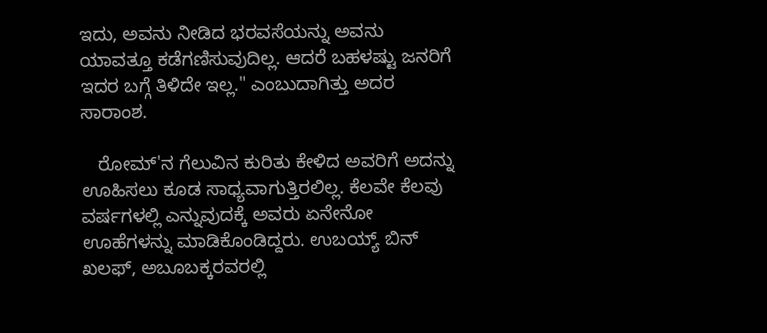ಇದು, ಅವನು ನೀಡಿದ ಭರವಸೆಯನ್ನು ಅವನು ಯಾವತ್ತೂ ಕಡೆಗಣಿಸುವುದಿಲ್ಲ. ಆದರೆ ಬಹಳಷ್ಟು ಜನರಿಗೆ ಇದರ ಬಗ್ಗೆ ತಿಳಿದೇ ಇಲ್ಲ." ಎಂಬುದಾಗಿತ್ತು ಅದರ ಸಾರಾಂಶ.

   ರೋಮ್'ನ ಗೆಲುವಿನ ಕುರಿತು ಕೇಳಿದ ಅವರಿಗೆ ಅದನ್ನು ಊಹಿಸಲು ಕೂಡ ಸಾಧ್ಯವಾಗುತ್ತಿರಲಿಲ್ಲ. ಕೆಲವೇ ಕೆಲವು ವರ್ಷಗಳಲ್ಲಿ ಎನ್ನುವುದಕ್ಕೆ ಅವರು ಏನೇನೋ ಊಹೆಗಳನ್ನು ಮಾಡಿಕೊಂಡಿದ್ದರು. ಉಬಯ್ಯ್ ಬಿನ್ ಖಲಫ್, ಅಬೂಬಕ್ಕರವರಲ್ಲಿ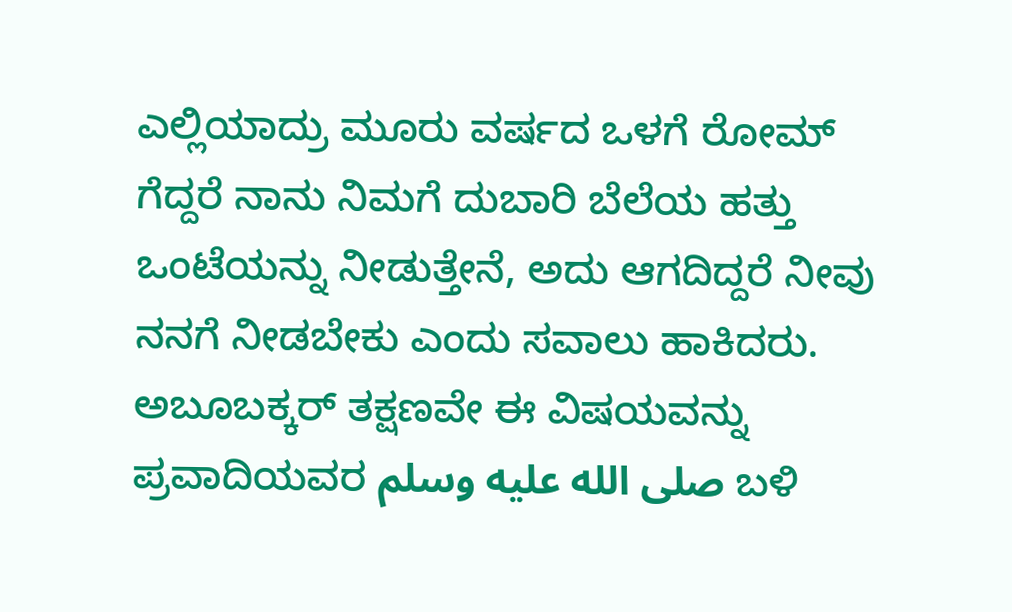ಎಲ್ಲಿಯಾದ್ರು ಮೂರು ವರ್ಷದ ಒಳಗೆ ರೋಮ್ ಗೆದ್ದರೆ ನಾನು ನಿಮಗೆ ದುಬಾರಿ ಬೆಲೆಯ ಹತ್ತು ಒಂಟೆಯನ್ನು ನೀಡುತ್ತೇನೆ, ಅದು ಆಗದಿದ್ದರೆ ನೀವು ನನಗೆ ನೀಡಬೇಕು ಎಂದು ಸವಾಲು ಹಾಕಿದರು. ಅಬೂಬಕ್ಕರ್ ತಕ್ಷಣವೇ ಈ ವಿಷಯವನ್ನು ಪ್ರವಾದಿಯವರ صلى الله عليه وسلم ಬಳಿ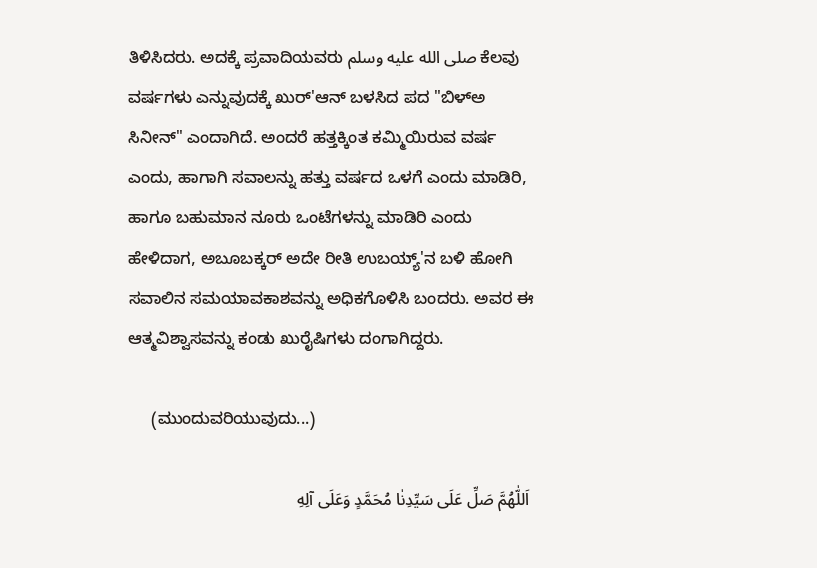ತಿಳಿಸಿದರು. ಅದಕ್ಕೆ ಪ್ರವಾದಿಯವರು صلى الله عليه وسلم ಕೆಲವು ವರ್ಷಗಳು ಎನ್ನುವುದಕ್ಕೆ ಖುರ್'ಆನ್ ಬಳಸಿದ ಪದ "ಬಿಳ್ಅ ಸಿನೀನ್" ಎಂದಾಗಿದೆ. ಅಂದರೆ ಹತ್ತಕ್ಕಿಂತ ಕಮ್ಮಿಯಿರುವ ವರ್ಷ ಎಂದು, ಹಾಗಾಗಿ ಸವಾಲನ್ನು ಹತ್ತು ವರ್ಷದ ಒಳಗೆ ಎಂದು ಮಾಡಿರಿ, ಹಾಗೂ ಬಹುಮಾನ ನೂರು ಒಂಟೆಗಳನ್ನು ಮಾಡಿರಿ ಎಂದು ಹೇಳಿದಾಗ, ಅಬೂಬಕ್ಕರ್ ಅದೇ ರೀತಿ ಉಬಯ್ಯ್'ನ ಬಳಿ ಹೋಗಿ ಸವಾಲಿನ ಸಮಯಾವಕಾಶವನ್ನು ಅಧಿಕಗೊಳಿಸಿ ಬಂದರು. ಅವರ ಈ ಆತ್ಮವಿಶ್ವಾಸವನ್ನು ಕಂಡು ಖುರೈಷಿಗಳು ದಂಗಾಗಿದ್ದರು.

     (ಮುಂದುವರಿಯುವುದು...)

 اَللّٰهُمَّ صَلِّ عَلَى سَيِّدِنٰا مُحَمَّدٍ وَعَلَى آلِهِ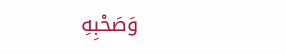وَصَحْبِهِ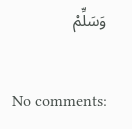وَسَلِّمْ

No comments: